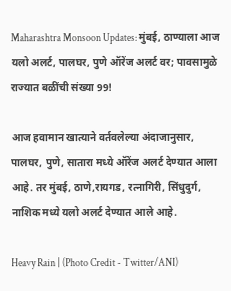Maharashtra Monsoon Updates: मुंबई, ठाण्याला आज यलो अलर्ट, पालघर, पुणे ऑरेंज अलर्ट वर; पावसामुळे राज्यात बळींची संख्या 99!

आज हवामान खात्याने वर्तवलेल्या अंदाजानुसार, पालघर, पुणे, सातारा मध्ये ऑरेंज अलर्ट देण्यात आला आहे. तर मुंबई, ठाणे,रायगड, रत्नागिरी, सिंधुदुर्ग, नाशिक मध्ये यलो अलर्ट देण्यात आले आहे.

Heavy Rain | (Photo Credit - Twitter/ANI)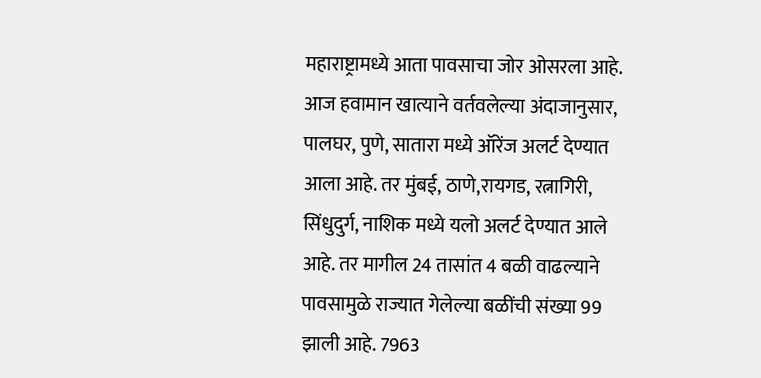महाराष्ट्रामध्ये आता पावसाचा जोर ओसरला आहे. आज हवामान खात्याने वर्तवलेल्या अंदाजानुसार, पालघर, पुणे, सातारा मध्ये ऑरेंज अलर्ट देण्यात आला आहे. तर मुंबई, ठाणे,रायगड, रत्नागिरी, सिंधुदुर्ग, नाशिक मध्ये यलो अलर्ट देण्यात आले आहे. तर मागील 24 तासांत 4 बळी वाढल्याने पावसामुळे राज्यात गेलेल्या बळींची संख्या 99 झाली आहे. 7963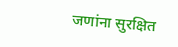जणांना सुरक्षित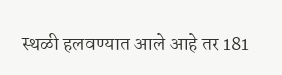स्थळी हलवण्यात आले आहे तर 181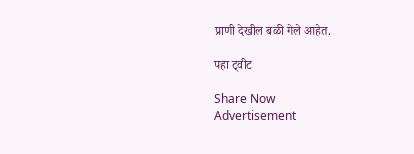प्राणी देखील बळी गेले आहेत.

पहा ट्वीट

Share Now
Advertisement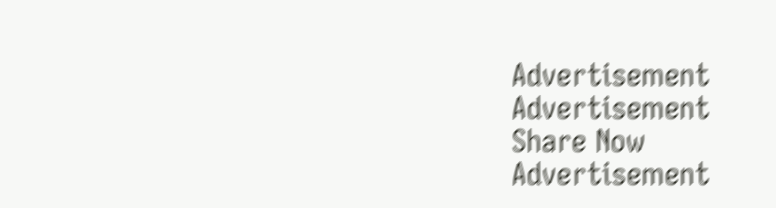Advertisement
Advertisement
Share Now
Advertisement